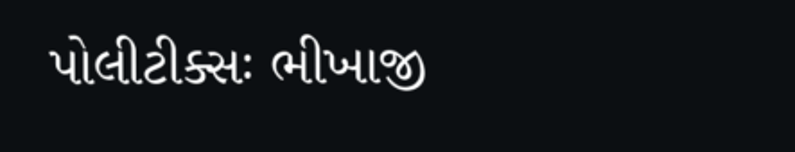પોલીટીક્સઃ ભીખાજી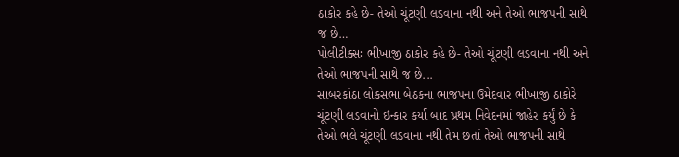ઠાકોર કહે છે- તેઓ ચૂંટણી લડવાના નથી અને તેઓ ભાજપની સાથે જ છે…
પોલીટીક્સઃ ભીખાજી ઠાકોર કહે છે- તેઓ ચૂંટણી લડવાના નથી અને તેઓ ભાજપની સાથે જ છે...
સાબરકાંઠા લોકસભા બેઠકના ભાજપના ઉમેદવાર ભીખાજી ઠાકોરે ચૂંટણી લડવાનો ઇન્કાર કર્યા બાદ પ્રથમ નિવેદનમાં જાહેર કર્યું છે કે તેઓ ભલે ચૂંટણી લડવાના નથી તેમ છતાં તેઓ ભાજપની સાથે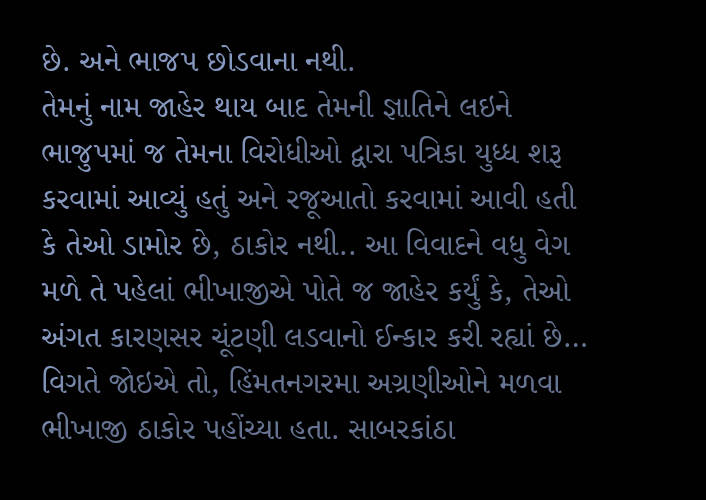છે. અને ભાજપ છોડવાના નથી.
તેમનું નામ જાહેર થાય બાદ તેમની જ્ઞાતિને લઇને ભાજુપમાં જ તેમના વિરોધીઓ દ્વારા પત્રિકા યુધ્ધ શરૂ કરવામાં આવ્યું હતું અને રજૂઆતો કરવામાં આવી હતી કે તેઓ ડામોર છે, ઠાકોર નથી.. આ વિવાદને વધુ વેગ મળે તે પહેલાં ભીખાજીએ પોતે જ જાહેર કર્યું કે, તેઓ અંગત કારણસર ચૂંટણી લડવાનો ઈન્કાર કરી રહ્યાં છે…
વિગતે જોઇએ તો, હિંમતનગરમા અગ્રણીઓને મળવા ભીખાજી ઠાકોર પહોંચ્યા હતા. સાબરકાંઠા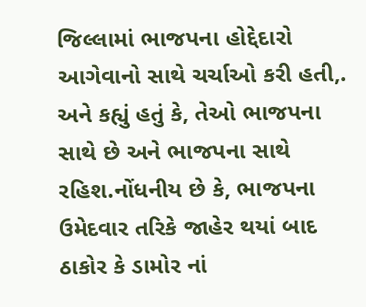જિલ્લામાં ભાજપના હોદ્દેદારો આગેવાનો સાથે ચર્ચાઓ કરી હતી,. અને કહ્યું હતું કે, તેઓ ભાજપના સાથે છે અને ભાજપના સાથે રહિશ.નોંધનીય છે કે, ભાજપના ઉમેદવાર તરિકે જાહેર થયાં બાદ ઠાકોર કે ડામોર નાં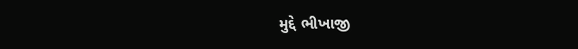મુદ્દે ભીખાજી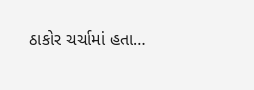ઠાકોર ચર્ચામાં હતા…